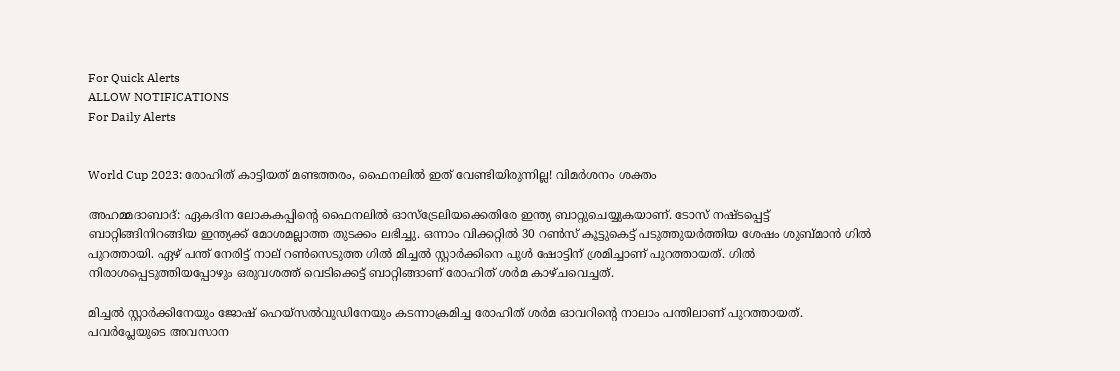For Quick Alerts
ALLOW NOTIFICATIONS
For Daily Alerts


World Cup 2023: രോഹിത് കാട്ടിയത് മണ്ടത്തരം, ഫൈനലില്‍ ഇത് വേണ്ടിയിരുന്നില്ല! വിമര്‍ശനം ശക്തം

അഹമ്മദാബാദ്: ഏകദിന ലോകകപ്പിന്റെ ഫൈനലില്‍ ഓസ്‌ട്രേലിയക്കെതിരേ ഇന്ത്യ ബാറ്റുചെയ്യുകയാണ്. ടോസ് നഷ്ടപ്പെട്ട് ബാറ്റിങ്ങിനിറങ്ങിയ ഇന്ത്യക്ക് മോശമല്ലാത്ത തുടക്കം ലഭിച്ചു. ഒന്നാം വിക്കറ്റില്‍ 30 റണ്‍സ് കൂട്ടുകെട്ട് പടുത്തുയര്‍ത്തിയ ശേഷം ശുബ്മാന്‍ ഗില്‍ പുറത്തായി. ഏഴ് പന്ത് നേരിട്ട് നാല് റണ്‍സെടുത്ത ഗില്‍ മിച്ചല്‍ സ്റ്റാര്‍ക്കിനെ പുള്‍ ഷോട്ടിന് ശ്രമിച്ചാണ് പുറത്തായത്. ഗില്‍ നിരാശപ്പെടുത്തിയപ്പോഴും ഒരുവശത്ത് വെടിക്കെട്ട് ബാറ്റിങ്ങാണ് രോഹിത് ശര്‍മ കാഴ്ചവെച്ചത്.

മിച്ചല്‍ സ്റ്റാര്‍ക്കിനേയും ജോഷ് ഹെയ്‌സല്‍വുഡിനേയും കടന്നാക്രമിച്ച രോഹിത് ശര്‍മ ഓവറിന്റെ നാലാം പന്തിലാണ് പുറത്തായത്. പവര്‍പ്ലേയുടെ അവസാന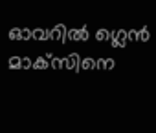ഓവറില്‍ ഗ്ലെന്‍ മാക്‌സിനെ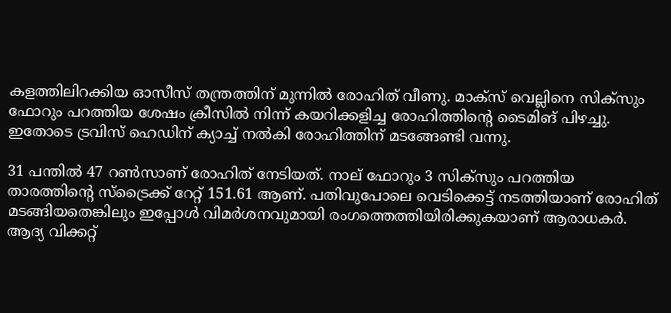കളത്തിലിറക്കിയ ഓസീസ് തന്ത്രത്തിന് മുന്നില്‍ രോഹിത് വീണു. മാക്‌സ് വെല്ലിനെ സിക്‌സും ഫോറും പറത്തിയ ശേഷം ക്രീസില്‍ നിന്ന് കയറിക്കളിച്ച രോഹിത്തിന്റെ ടൈമിങ് പിഴച്ചു. ഇതോടെ ട്രവിസ് ഹെഡിന് ക്യാച്ച് നല്‍കി രോഹിത്തിന് മടങ്ങേണ്ടി വന്നു.

31 പന്തില്‍ 47 റണ്‍സാണ് രോഹിത് നേടിയത്. നാല് ഫോറും 3 സിക്‌സും പറത്തിയ താരത്തിന്റെ സ്‌ട്രൈക്ക് റേറ്റ് 151.61 ആണ്. പതിവുപോലെ വെടിക്കെട്ട് നടത്തിയാണ് രോഹിത് മടങ്ങിയതെങ്കിലും ഇപ്പോള്‍ വിമര്‍ശനവുമായി രംഗത്തെത്തിയിരിക്കുകയാണ് ആരാധകര്‍. ആദ്യ വിക്കറ്റ്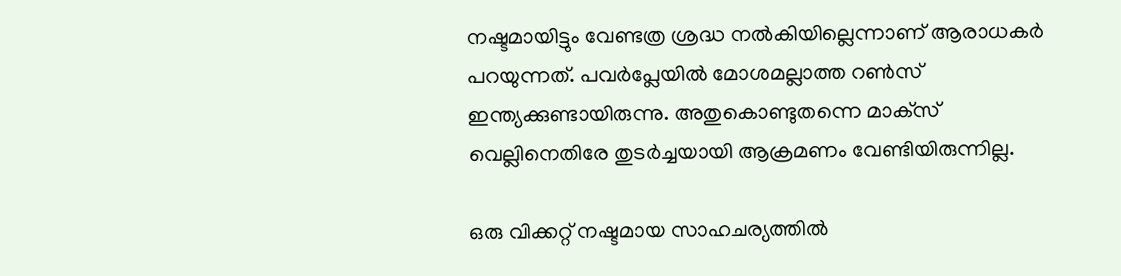നഷ്ടമായിട്ടും വേണ്ടത്ര ശ്രദ്ധ നല്‍കിയില്ലെന്നാണ് ആരാധകര്‍ പറയുന്നത്. പവര്‍പ്ലേയില്‍ മോശമല്ലാത്ത റണ്‍സ് ഇന്ത്യക്കുണ്ടായിരുന്നു. അതുകൊണ്ടുതന്നെ മാക്‌സ് വെല്ലിനെതിരേ തുടര്‍ച്ചയായി ആക്രമണം വേണ്ടിയിരുന്നില്ല.

ഒരു വിക്കറ്റ് നഷ്ടമായ സാഹചര്യത്തില്‍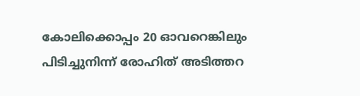കോലിക്കൊപ്പം 20 ഓവറെങ്കിലും പിടിച്ചുനിന്ന് രോഹിത് അടിത്തറ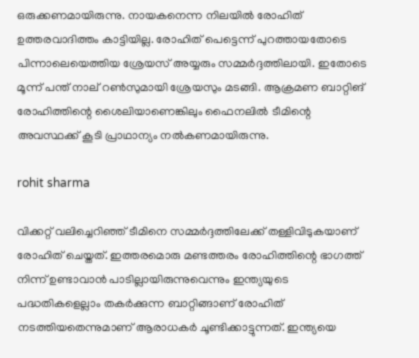ഒരുക്കണമായിരുന്നു. നായകനെന്ന നിലയില്‍ രോഹിത് ഉത്തരവാദിത്തം കാട്ടിയില്ല. രോഹിത് പെട്ടെന്ന് പുറത്തായതോടെ പിന്നാലെയെത്തിയ ശ്രേയസ് അയ്യരും സമ്മര്‍ദ്ദത്തിലായി. ഇതോടെ മൂന്ന് പന്ത് നാല് റണ്‍സുമായി ശ്രേയസും മടങ്ങി. ആക്രമണ ബാറ്റിങ് രോഹിത്തിന്റെ ശൈലിയാണെങ്കിലും ഫൈനലില്‍ ടീമിന്റെ അവസ്ഥക്ക് കൂടി പ്രാഥാന്യം നല്‍കണമായിരുന്നു.

rohit sharma

വിക്കറ്റ് വലിച്ചെറിഞ്ഞ് ടീമിനെ സമ്മര്‍ദ്ദത്തിലേക്ക് തള്ളിവിടുകയാണ് രോഹിത് ചെയ്തത്. ഇത്തരമൊരു മണ്ടത്തരം രോഹിത്തിന്റെ ഭാഗത്ത് നിന്ന് ഉണ്ടാവാന്‍ പാടില്ലായിരുന്നുവെന്നും ഇന്ത്യയുടെ പദ്ധതികളെല്ലാം തകര്‍ക്കുന്ന ബാറ്റിങ്ങാണ് രോഹിത് നടത്തിയതെന്നുമാണ് ആരാധകര്‍ ചൂണ്ടിക്കാട്ടുന്നത്. ഇന്ത്യയെ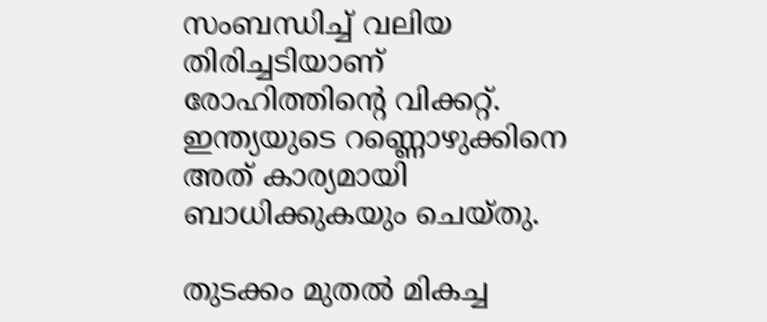സംബന്ധിച്ച് വലിയ തിരിച്ചടിയാണ് രോഹിത്തിന്റെ വിക്കറ്റ്. ഇന്ത്യയുടെ റണ്ണൊഴുക്കിനെ അത് കാര്യമായി ബാധിക്കുകയും ചെയ്തു.

തുടക്കം മുതല്‍ മികച്ച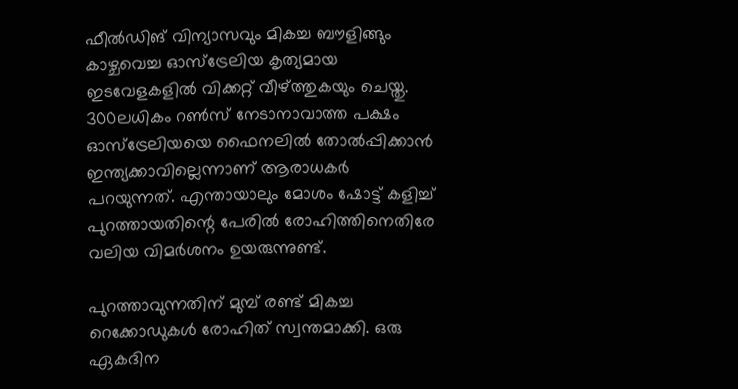ഫീല്‍ഡിങ് വിന്യാസവും മികച്ച ബൗളിങ്ങും കാഴ്ചവെച്ച ഓസ്‌ട്രേലിയ കൃത്യമായ ഇടവേളകളില്‍ വിക്കറ്റ് വീഴ്ത്തുകയും ചെയ്തു. 300ലധികം റണ്‍സ് നേടാനാവാത്ത പക്ഷം ഓസ്‌ട്രേലിയയെ ഫൈനലില്‍ തോല്‍പ്പിക്കാന്‍ ഇന്ത്യക്കാവില്ലെന്നാണ് ആരാധകര്‍ പറയുന്നത്. എന്തായാലും മോശം ഷോട്ട് കളിച്ച് പുറത്തായതിന്റെ പേരില്‍ രോഹിത്തിനെതിരേ വലിയ വിമര്‍ശനം ഉയരുന്നുണ്ട്.

പുറത്താവുന്നതിന് മുമ്പ് രണ്ട് മികച്ച റെക്കോഡുകള്‍ രോഹിത് സ്വന്തമാക്കി. ഒരു ഏകദിന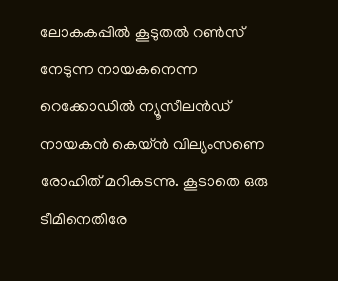ലോകകപ്പില്‍ കൂടുതല്‍ റണ്‍സ് നേടുന്ന നായകനെന്ന റെക്കോഡില്‍ ന്യൂസീലന്‍ഡ് നായകന്‍ കെയ്ന്‍ വില്യംസണെ രോഹിത് മറികടന്നു. കൂടാതെ ഒരു ടീമിനെതിരേ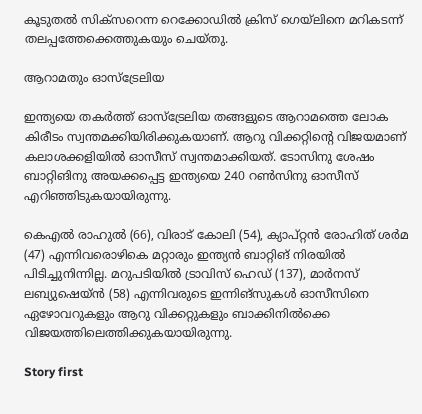കൂടുതല്‍ സിക്‌സറെന്ന റെക്കോഡില്‍ ക്രിസ് ഗെയ്‌ലിനെ മറികടന്ന് തലപ്പത്തേക്കെത്തുകയും ചെയ്തു.

ആറാമതും ഓസ്‌ട്രേലിയ

ഇന്ത്യയെ തകര്‍ത്ത് ഓസ്‌ട്രേലിയ തങ്ങളുടെ ആറാമത്തെ ലോക കിരീടം സ്വന്തമക്കിയിരിക്കുകയാണ്. ആറു വിക്കറ്റിന്റെ വിജയമാണ് കലാശക്കളിയില്‍ ഓസീസ് സ്വന്തമാക്കിയത്. ടോസിനു ശേഷം ബാറ്റിങിനു അയക്കപ്പെട്ട ഇന്ത്യയെ 240 റണ്‍സിനു ഓസീസ് എറിഞ്ഞിടുകയായിരുന്നു.

കെഎല്‍ രാഹുല്‍ (66), വിരാട് കോലി (54), ക്യാപ്റ്റന്‍ രോഹിത് ശര്‍മ (47) എന്നിവരൊഴികെ മറ്റാരും ഇന്ത്യന്‍ ബാറ്റിങ് നിരയില്‍ പിടിച്ചുനിന്നില്ല. മറുപടിയില്‍ ട്രാവിസ് ഹെഡ് (137), മാര്‍നസ് ലബ്യുഷെയ്ന്‍ (58) എന്നിവരുടെ ഇന്നിങ്‌സുകള്‍ ഓസീസിനെ ഏഴോവറുകളും ആറു വിക്കറ്റുകളും ബാക്കിനില്‍ക്കെ വിജയത്തിലെത്തിക്കുകയായിരുന്നു.

Story first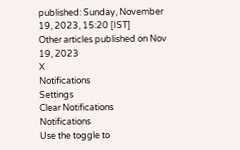published: Sunday, November 19, 2023, 15:20 [IST]
Other articles published on Nov 19, 2023
X
Notifications
Settings
Clear Notifications
Notifications
Use the toggle to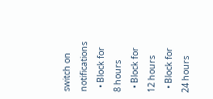switch on notifications
  • Block for 8 hours
  • Block for 12 hours
  • Block for 24 hours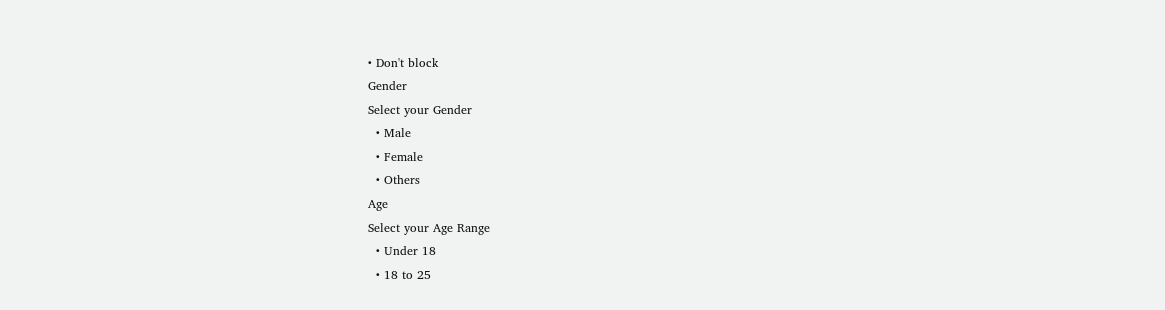• Don't block
Gender
Select your Gender
  • Male
  • Female
  • Others
Age
Select your Age Range
  • Under 18
  • 18 to 25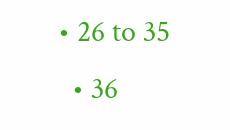• 26 to 35
  • 36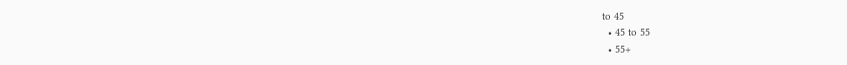to 45
  • 45 to 55
  • 55+